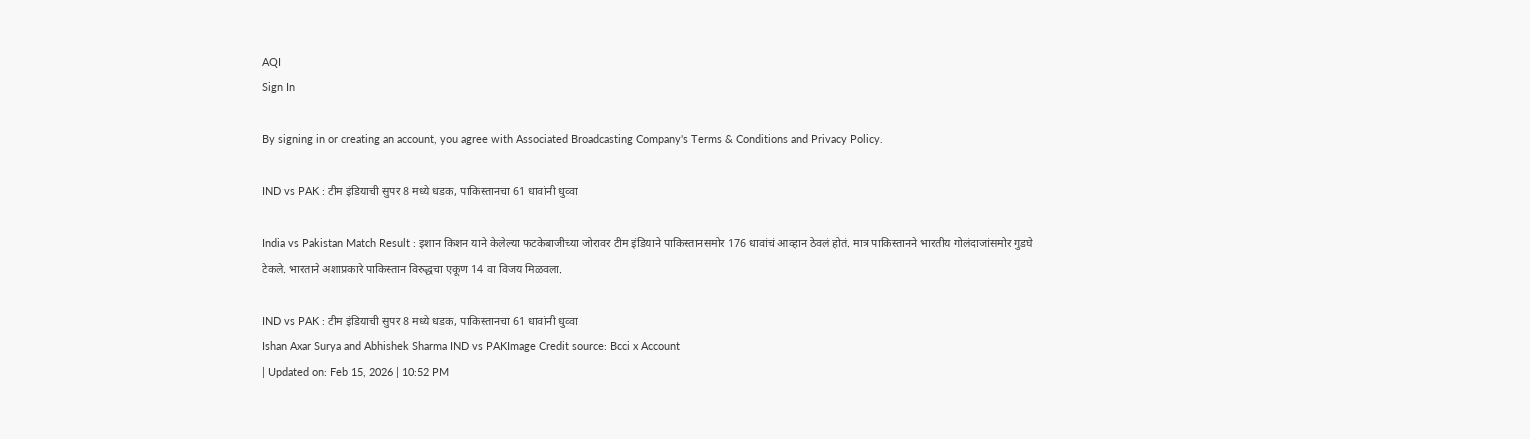AQI
Sign In

By signing in or creating an account, you agree with Associated Broadcasting Company's Terms & Conditions and Privacy Policy.

IND vs PAK : टीम इंडियाची सुपर 8 मध्ये धडक, पाकिस्तानचा 61 धावांनी धुव्वा

India vs Pakistan Match Result : इशान किशन याने केलेल्या फटकेबाजीच्या जोरावर टीम इंडियाने पाकिस्तानसमोर 176 धावांचं आव्हान ठेवलं होतं. मात्र पाकिस्तानने भारतीय गोलंदाजांसमोर गुडघे टेकले. भारताने अशाप्रकारे पाकिस्तान विरुद्धचा एकूण 14 वा विजय मिळवला.

IND vs PAK : टीम इंडियाची सुपर 8 मध्ये धडक, पाकिस्तानचा 61 धावांनी धुव्वा
Ishan Axar Surya and Abhishek Sharma IND vs PAKImage Credit source: Bcci x Account
| Updated on: Feb 15, 2026 | 10:52 PM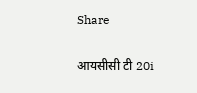Share

आयसीसी टी 20i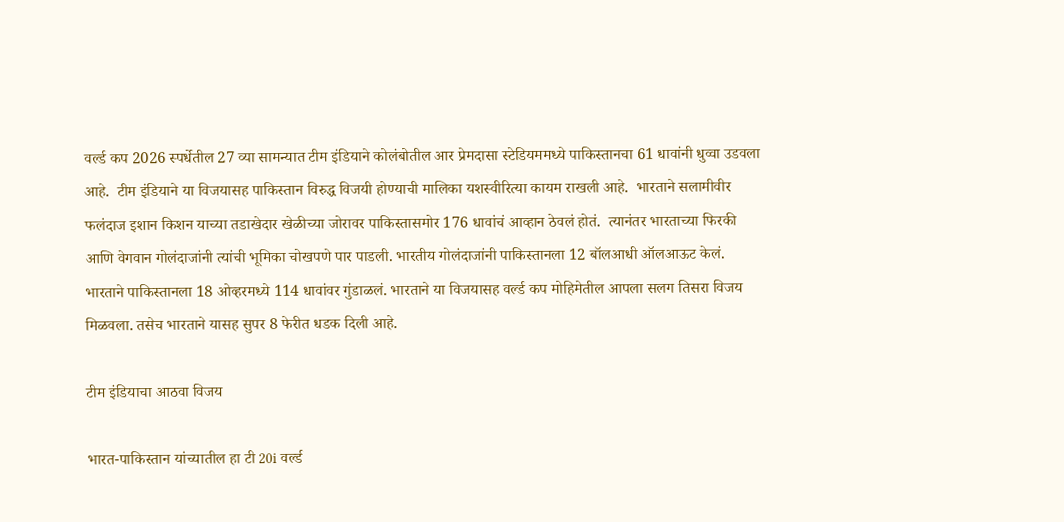वर्ल्ड कप 2026 स्पर्धेतील 27 व्या सामन्यात टीम इंडियाने कोलंबोतील आर प्रेमदासा स्टेडियममध्ये पाकिस्तानचा 61 धावांनी धुव्वा उडवला आहे.  टीम इंडियाने या विजयासह पाकिस्तान विरुद्ध विजयी होण्याची मालिका यशस्वीरित्या कायम राखली आहे.  भारताने सलामीवीर फलंदाज इशान किशन याच्या तडाखेदार खेळीच्या जोरावर पाकिस्तासमोर 176 धावांचं आव्हान ठेवलं होतं.  त्यानंतर भारताच्या फिरकी आणि वेगवान गोलंदाजांनी त्यांची भूमिका चोखपणे पार पाडली. भारतीय गोलंदाजांनी पाकिस्तानला 12 बॉलआधी ऑलआऊट केलं. भारताने पाकिस्तानला 18 ओव्हरमध्ये 114 धावांवर गुंडाळलं. भारताने या विजयासह वर्ल्ड कप मोहिमेतील आपला सलग तिसरा विजय मिळवला. तसेच भारताने यासह सुपर 8 फेरीत धडक दिली आहे.

टीम इंडियाचा आठवा विजय

भारत-पाकिस्तान यांच्यातील हा टी 20i वर्ल्ड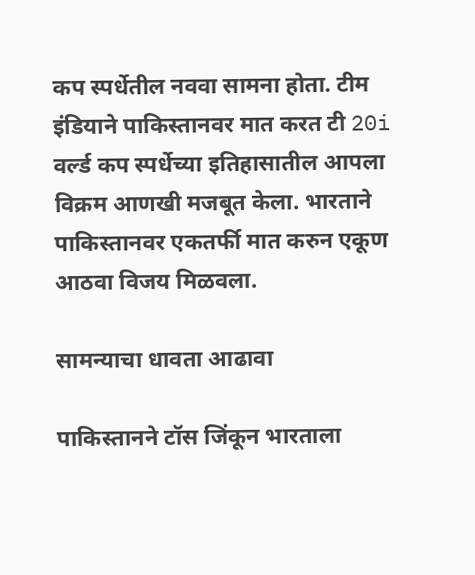कप स्पर्धेतील नववा सामना होता. टीम इंडियाने पाकिस्तानवर मात करत टी 20i वर्ल्ड कप स्पर्धेच्या इतिहासातील आपला विक्रम आणखी मजबूत केला. भारताने पाकिस्तानवर एकतर्फी मात करुन एकूण आठवा विजय मिळवला.

सामन्याचा धावता आढावा

पाकिस्तानने टॉस जिंकून भारताला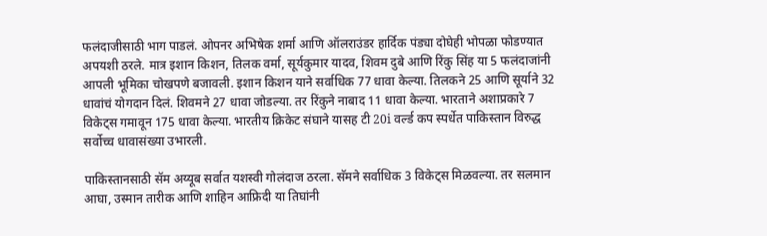फलंदाजीसाठी भाग पाडलं. ओपनर अभिषेक शर्मा आणि ऑलराउंडर हार्दिक पंड्या दोघेही भोपळा फोडण्यात अपयशी ठरले. मात्र इशान किशन, तिलक वर्मा, सूर्यकुमार यादव, शिवम दुबे आणि रिंकु सिंह या 5 फलंदाजांनी आपली भूमिका चोखपणे बजावली. इशान किशन याने सर्वाधिक 77 धावा केल्या. तिलकने 25 आणि सूर्याने 32 धावांचं योगदान दिलं. शिवमने 27 धावा जोडल्या. तर रिंकुने नाबाद 11 धावा केल्या. भारताने अशाप्रकारे 7 विकेट्स गमावून 175 धावा केल्या. भारतीय क्रिकेट संघाने यासह टी 20i वर्ल्ड कप स्पर्धेत पाकिस्तान विरुद्ध सर्वोच्च धावासंख्या उभारली.

पाकिस्तानसाठी सॅम अय्यूब सर्वात यशस्वी गोलंदाज ठरला. सॅमने सर्वाधिक 3 विकेट्स मिळवल्या. तर सलमान आघा, उस्मान तारीक आणि शाहिन आफ्रिदी या तिघांनी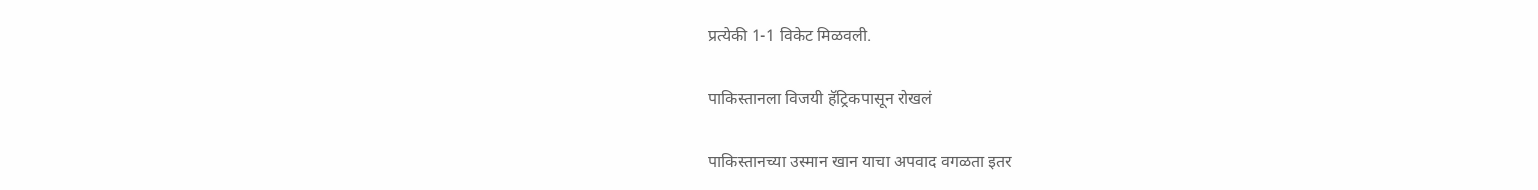प्रत्येकी 1-1 विकेट मिळवली.

पाकिस्तानला विजयी हॅट्रिकपासून रोखलं

पाकिस्तानच्या उस्मान खान याचा अपवाद वगळता इतर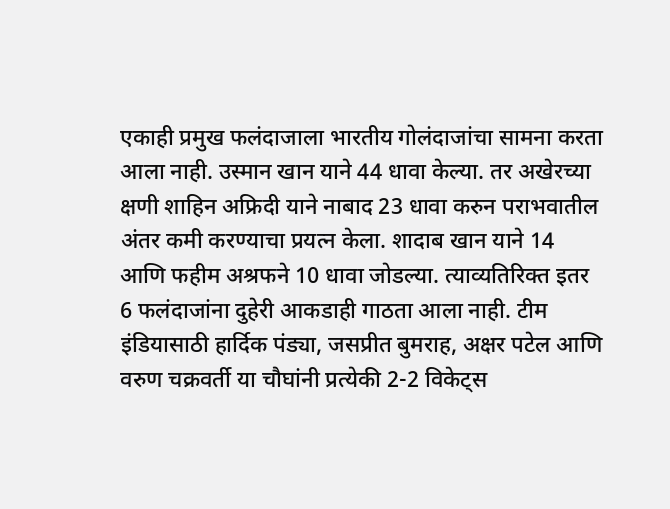एकाही प्रमुख फलंदाजाला भारतीय गोलंदाजांचा सामना करता आला नाही. उस्मान खान याने 44 धावा केल्या. तर अखेरच्या क्षणी शाहिन अफ्रिदी याने नाबाद 23 धावा करुन पराभवातील अंतर कमी करण्याचा प्रयत्न केला. शादाब खान याने 14 आणि फहीम अश्रफने 10 धावा जोडल्या. त्याव्यतिरिक्त इतर 6 फलंदाजांना दुहेरी आकडाही गाठता आला नाही. टीम इंडियासाठी हार्दिक पंड्या, जसप्रीत बुमराह, अक्षर पटेल आणि वरुण चक्रवर्ती या चौघांनी प्रत्येकी 2-2 विकेट्स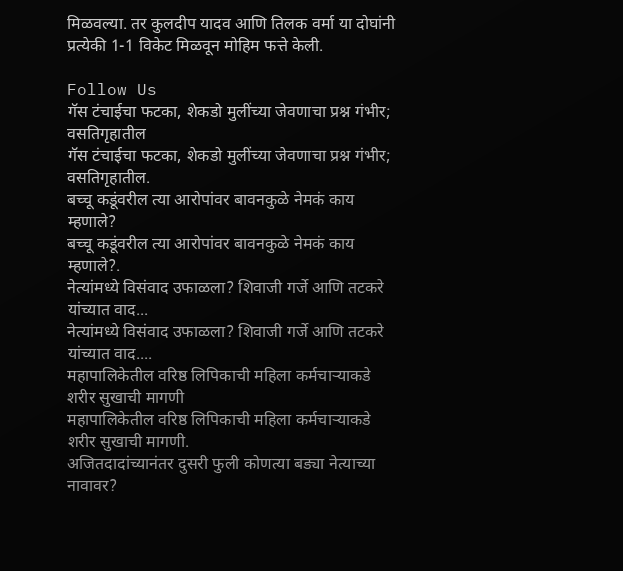मिळवल्या. तर कुलदीप यादव आणि तिलक वर्मा या दोघांनी प्रत्येकी 1-1 विकेट मिळवून मोहिम फत्ते केली.

Follow Us
गॅस टंचाईचा फटका, शेकडो मुलींच्या जेवणाचा प्रश्न गंभीर; वसतिगृहातील
गॅस टंचाईचा फटका, शेकडो मुलींच्या जेवणाचा प्रश्न गंभीर; वसतिगृहातील.
बच्चू कडूंवरील त्या आरोपांवर बावनकुळे नेमकं काय म्हणाले?
बच्चू कडूंवरील त्या आरोपांवर बावनकुळे नेमकं काय म्हणाले?.
नेत्यांमध्ये विसंवाद उफाळला? शिवाजी गर्जे आणि तटकरे यांच्यात वाद...
नेत्यांमध्ये विसंवाद उफाळला? शिवाजी गर्जे आणि तटकरे यांच्यात वाद....
महापालिकेतील वरिष्ठ लिपिकाची महिला कर्मचाऱ्याकडे शरीर सुखाची मागणी
महापालिकेतील वरिष्ठ लिपिकाची महिला कर्मचाऱ्याकडे शरीर सुखाची मागणी.
अजितदादांच्यानंतर दुसरी फुली कोणत्या बड्या नेत्याच्या नावावर?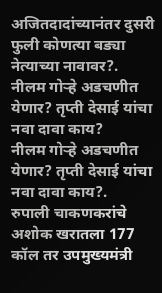अजितदादांच्यानंतर दुसरी फुली कोणत्या बड्या नेत्याच्या नावावर?.
नीलम गोऱ्हे अडचणीत येणार? तृप्ती देसाई यांचा नवा दावा काय?
नीलम गोऱ्हे अडचणीत येणार? तृप्ती देसाई यांचा नवा दावा काय?.
रुपाली चाकणकरांचे अशोक खरातला 177 कॉल तर उपमुख्यमंत्री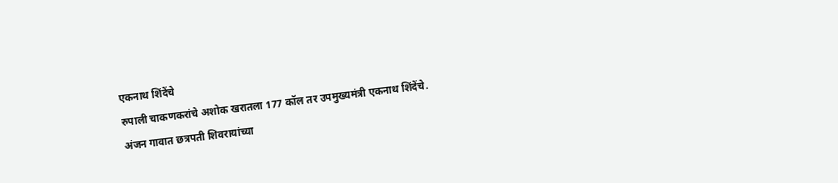एकनाथ शिंदेंचे
रुपाली चाकणकरांचे अशोक खरातला 177 कॉल तर उपमुख्यमंत्री एकनाथ शिंदेंचे.
अंजन गावात छत्रपती शिवरायांच्या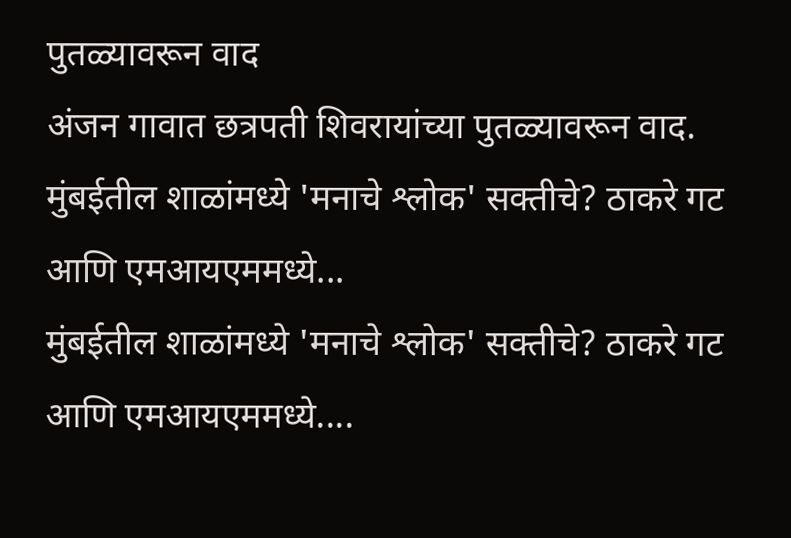पुतळ्यावरून वाद
अंजन गावात छत्रपती शिवरायांच्या पुतळ्यावरून वाद.
मुंबईतील शाळांमध्ये 'मनाचे श्लोक' सक्तीचे? ठाकरे गट आणि एमआयएममध्ये...
मुंबईतील शाळांमध्ये 'मनाचे श्लोक' सक्तीचे? ठाकरे गट आणि एमआयएममध्ये....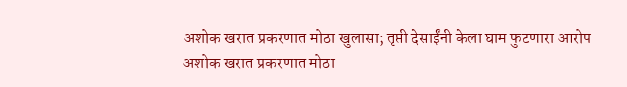अशोक खरात प्रकरणात मोठा खुलासा; तृप्ती देसाईंनी केला घाम फुटणारा आरोप
अशोक खरात प्रकरणात मोठा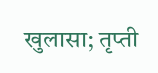खुलासा; तृप्ती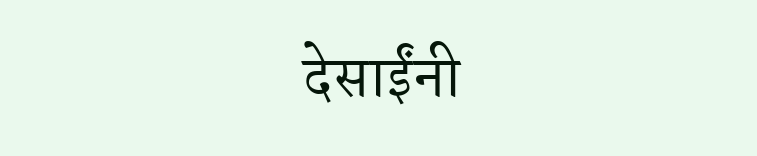देसाईंनी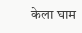केला घाम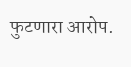फुटणारा आरोप.